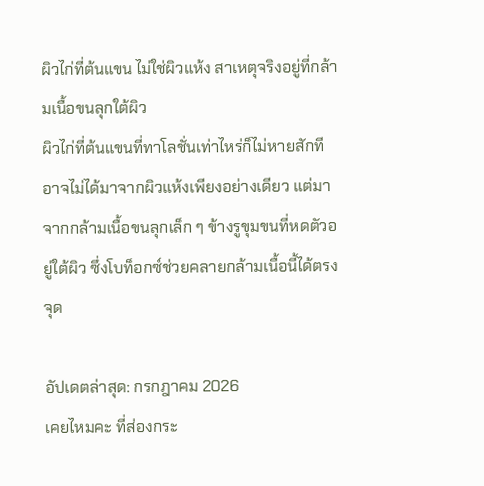ผิวไก่ที่ต้นแขน ไม่ใช่ผิวแห้ง สาเหตุจริงอยู่ที่กล้ามเนื้อขนลุกใต้ผิว
ผิวไก่ที่ต้นแขนที่ทาโลชั่นเท่าไหร่ก็ไม่หายสักที อาจไม่ได้มาจากผิวแห้งเพียงอย่างเดียว แต่มาจากกล้ามเนื้อขนลุกเล็ก ๆ ข้างรูขุมขนที่หดตัวอยู่ใต้ผิว ซึ่งโบท็อกซ์ช่วยคลายกล้ามเนื้อนี้ได้ตรงจุด

อัปเดตล่าสุด: กรกฎาคม 2026
เคยไหมคะ ที่ส่องกระ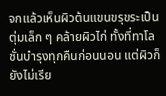จกแล้วเห็นผิวต้นแขนขรุขระเป็นตุ่มเล็ก ๆ คล้ายผิวไก่ ทั้งที่ทาโลชั่นบำรุงทุกคืนก่อนนอน แต่ผิวก็ยังไม่เรีย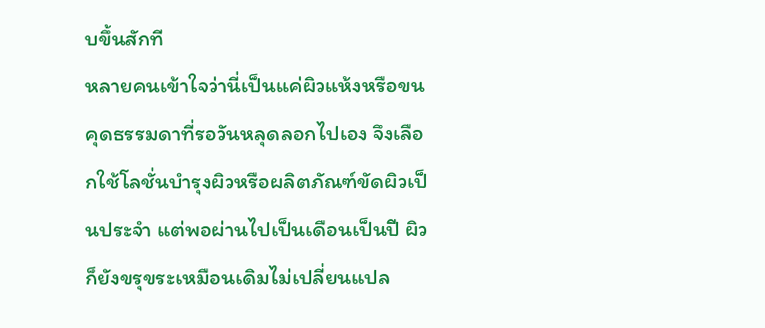บขึ้นสักที
หลายคนเข้าใจว่านี่เป็นแค่ผิวแห้งหรือขนคุดธรรมดาที่รอวันหลุดลอกไปเอง จึงเลือกใช้โลชั่นบำรุงผิวหรือผลิตภัณฑ์ขัดผิวเป็นประจำ แต่พอผ่านไปเป็นเดือนเป็นปี ผิวก็ยังขรุขระเหมือนเดิมไม่เปลี่ยนแปล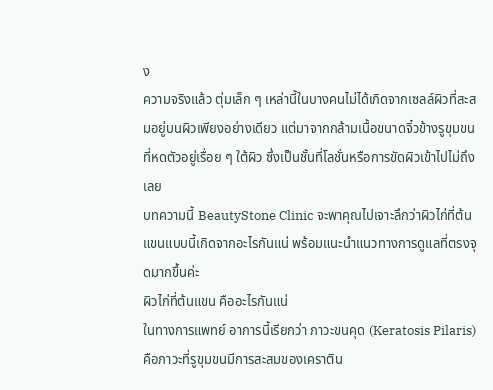ง
ความจริงแล้ว ตุ่มเล็ก ๆ เหล่านี้ในบางคนไม่ได้เกิดจากเซลล์ผิวที่สะสมอยู่บนผิวเพียงอย่างเดียว แต่มาจากกล้ามเนื้อขนาดจิ๋วข้างรูขุมขนที่หดตัวอยู่เรื่อย ๆ ใต้ผิว ซึ่งเป็นชั้นที่โลชั่นหรือการขัดผิวเข้าไปไม่ถึงเลย
บทความนี้ BeautyStone Clinic จะพาคุณไปเจาะลึกว่าผิวไก่ที่ต้นแขนแบบนี้เกิดจากอะไรกันแน่ พร้อมแนะนำแนวทางการดูแลที่ตรงจุดมากขึ้นค่ะ
ผิวไก่ที่ต้นแขน คืออะไรกันแน่
ในทางการแพทย์ อาการนี้เรียกว่า ภาวะขนคุด (Keratosis Pilaris) คือภาวะที่รูขุมขนมีการสะสมของเคราติน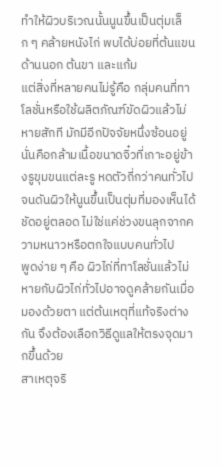ทำให้ผิวบริเวณนั้นนูนขึ้นเป็นตุ่มเล็ก ๆ คล้ายหนังไก่ พบได้บ่อยที่ต้นแขนด้านนอก ต้นขา และแก้ม
แต่สิ่งที่หลายคนไม่รู้คือ กลุ่มคนที่ทาโลชั่นหรือใช้ผลิตภัณฑ์ขัดผิวแล้วไม่หายสักที มักมีอีกปัจจัยหนึ่งซ้อนอยู่ นั่นคือกล้ามเนื้อขนาดจิ๋วที่เกาะอยู่ข้างรูขุมขนแต่ละรู หดตัวถี่กว่าคนทั่วไป จนดันผิวให้นูนขึ้นเป็นตุ่มที่มองเห็นได้ชัดอยู่ตลอด ไม่ใช่แค่ช่วงขนลุกจากความหนาวหรือตกใจแบบคนทั่วไป
พูดง่าย ๆ คือ ผิวไก่ที่ทาโลชั่นแล้วไม่หายกับผิวไก่ทั่วไปอาจดูคล้ายกันเมื่อมองด้วยตา แต่ต้นเหตุที่แท้จริงต่างกัน จึงต้องเลือกวิธีดูแลให้ตรงจุดมากขึ้นด้วย
สาเหตุจริ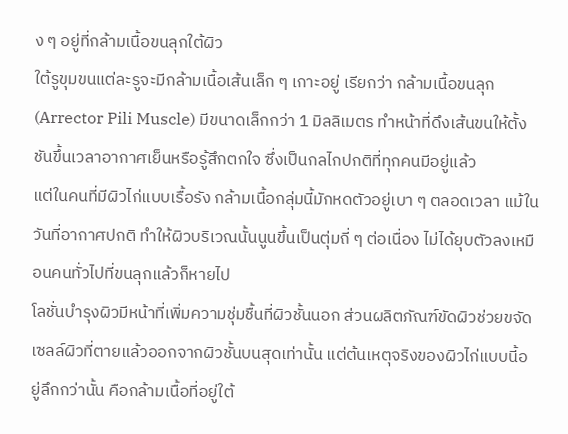ง ๆ อยู่ที่กล้ามเนื้อขนลุกใต้ผิว
ใต้รูขุมขนแต่ละรูจะมีกล้ามเนื้อเส้นเล็ก ๆ เกาะอยู่ เรียกว่า กล้ามเนื้อขนลุก (Arrector Pili Muscle) มีขนาดเล็กกว่า 1 มิลลิเมตร ทำหน้าที่ดึงเส้นขนให้ตั้งชันขึ้นเวลาอากาศเย็นหรือรู้สึกตกใจ ซึ่งเป็นกลไกปกติที่ทุกคนมีอยู่แล้ว
แต่ในคนที่มีผิวไก่แบบเรื้อรัง กล้ามเนื้อกลุ่มนี้มักหดตัวอยู่เบา ๆ ตลอดเวลา แม้ในวันที่อากาศปกติ ทำให้ผิวบริเวณนั้นนูนขึ้นเป็นตุ่มถี่ ๆ ต่อเนื่อง ไม่ได้ยุบตัวลงเหมือนคนทั่วไปที่ขนลุกแล้วก็หายไป
โลชั่นบำรุงผิวมีหน้าที่เพิ่มความชุ่มชื้นที่ผิวชั้นนอก ส่วนผลิตภัณฑ์ขัดผิวช่วยขจัดเซลล์ผิวที่ตายแล้วออกจากผิวชั้นบนสุดเท่านั้น แต่ต้นเหตุจริงของผิวไก่แบบนี้อยู่ลึกกว่านั้น คือกล้ามเนื้อที่อยู่ใต้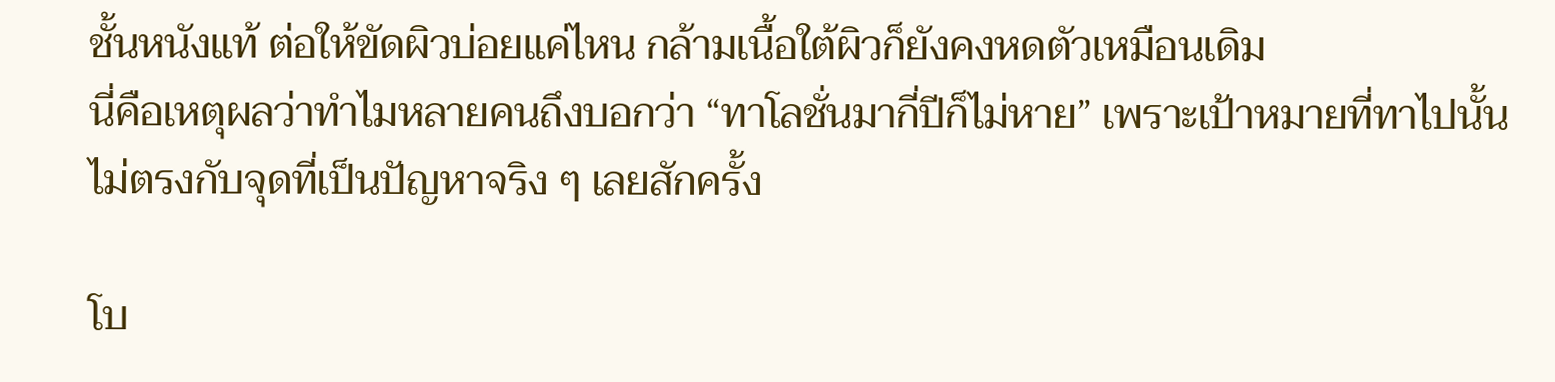ชั้นหนังแท้ ต่อให้ขัดผิวบ่อยแค่ไหน กล้ามเนื้อใต้ผิวก็ยังคงหดตัวเหมือนเดิม
นี่คือเหตุผลว่าทำไมหลายคนถึงบอกว่า “ทาโลชั่นมากี่ปีก็ไม่หาย” เพราะเป้าหมายที่ทาไปนั้นไม่ตรงกับจุดที่เป็นปัญหาจริง ๆ เลยสักครั้ง

โบ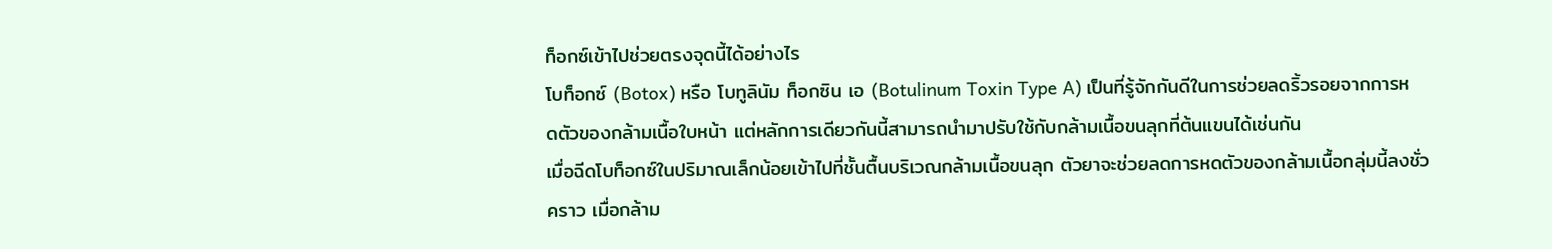ท็อกซ์เข้าไปช่วยตรงจุดนี้ได้อย่างไร
โบท็อกซ์ (Botox) หรือ โบทูลินัม ท็อกซิน เอ (Botulinum Toxin Type A) เป็นที่รู้จักกันดีในการช่วยลดริ้วรอยจากการหดตัวของกล้ามเนื้อใบหน้า แต่หลักการเดียวกันนี้สามารถนำมาปรับใช้กับกล้ามเนื้อขนลุกที่ต้นแขนได้เช่นกัน
เมื่อฉีดโบท็อกซ์ในปริมาณเล็กน้อยเข้าไปที่ชั้นตื้นบริเวณกล้ามเนื้อขนลุก ตัวยาจะช่วยลดการหดตัวของกล้ามเนื้อกลุ่มนี้ลงชั่วคราว เมื่อกล้าม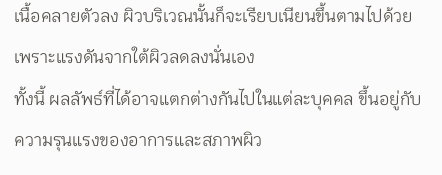เนื้อคลายตัวลง ผิวบริเวณนั้นก็จะเรียบเนียนขึ้นตามไปด้วย เพราะแรงดันจากใต้ผิวลดลงนั่นเอง
ทั้งนี้ ผลลัพธ์ที่ได้อาจแตกต่างกันไปในแต่ละบุคคล ขึ้นอยู่กับความรุนแรงของอาการและสภาพผิว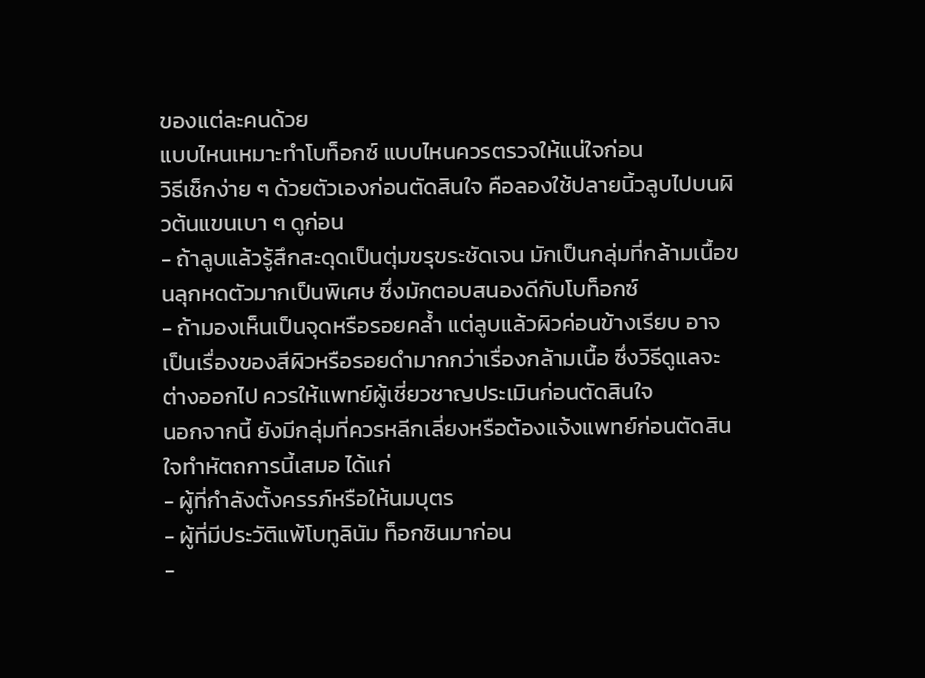ของแต่ละคนด้วย
แบบไหนเหมาะทำโบท็อกซ์ แบบไหนควรตรวจให้แน่ใจก่อน
วิธีเช็กง่าย ๆ ด้วยตัวเองก่อนตัดสินใจ คือลองใช้ปลายนิ้วลูบไปบนผิวต้นแขนเบา ๆ ดูก่อน
- ถ้าลูบแล้วรู้สึกสะดุดเป็นตุ่มขรุขระชัดเจน มักเป็นกลุ่มที่กล้ามเนื้อขนลุกหดตัวมากเป็นพิเศษ ซึ่งมักตอบสนองดีกับโบท็อกซ์
- ถ้ามองเห็นเป็นจุดหรือรอยคล้ำ แต่ลูบแล้วผิวค่อนข้างเรียบ อาจเป็นเรื่องของสีผิวหรือรอยดำมากกว่าเรื่องกล้ามเนื้อ ซึ่งวิธีดูแลจะต่างออกไป ควรให้แพทย์ผู้เชี่ยวชาญประเมินก่อนตัดสินใจ
นอกจากนี้ ยังมีกลุ่มที่ควรหลีกเลี่ยงหรือต้องแจ้งแพทย์ก่อนตัดสินใจทำหัตถการนี้เสมอ ได้แก่
- ผู้ที่กำลังตั้งครรภ์หรือให้นมบุตร
- ผู้ที่มีประวัติแพ้โบทูลินัม ท็อกซินมาก่อน
-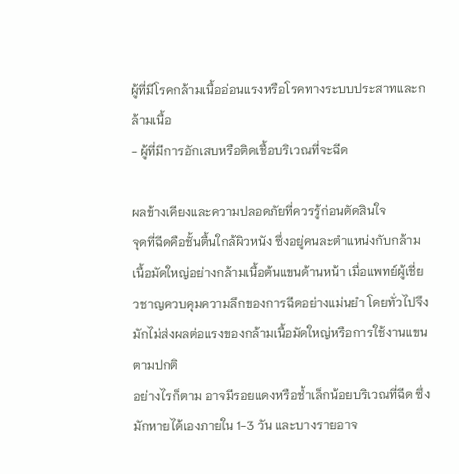ผู้ที่มีโรคกล้ามเนื้ออ่อนแรงหรือโรคทางระบบประสาทและกล้ามเนื้อ
- ผู้ที่มีการอักเสบหรือติดเชื้อบริเวณที่จะฉีด

ผลข้างเคียงและความปลอดภัยที่ควรรู้ก่อนตัดสินใจ
จุดที่ฉีดคือชั้นตื้นใกล้ผิวหนัง ซึ่งอยู่คนละตำแหน่งกับกล้ามเนื้อมัดใหญ่อย่างกล้ามเนื้อต้นแขนด้านหน้า เมื่อแพทย์ผู้เชี่ยวชาญควบคุมความลึกของการฉีดอย่างแม่นยำ โดยทั่วไปจึงมักไม่ส่งผลต่อแรงของกล้ามเนื้อมัดใหญ่หรือการใช้งานแขนตามปกติ
อย่างไรก็ตาม อาจมีรอยแดงหรือช้ำเล็กน้อยบริเวณที่ฉีด ซึ่งมักหายได้เองภายใน 1-3 วัน และบางรายอาจ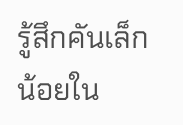รู้สึกคันเล็กน้อยใน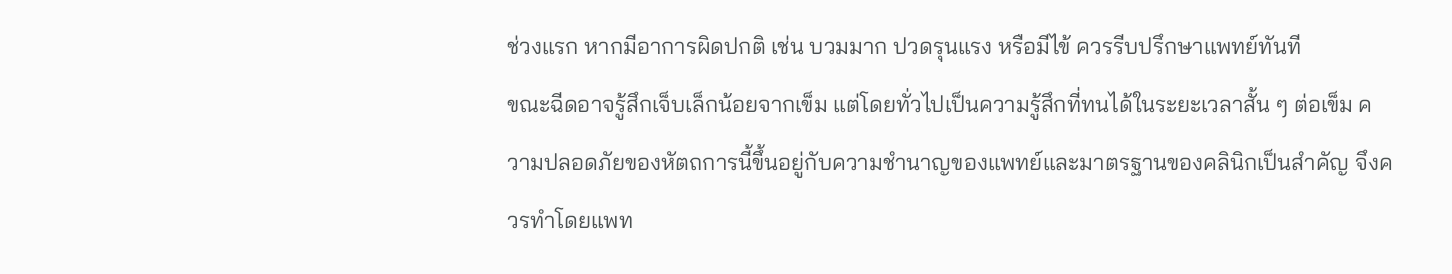ช่วงแรก หากมีอาการผิดปกติ เช่น บวมมาก ปวดรุนแรง หรือมีไข้ ควรรีบปรึกษาแพทย์ทันที
ขณะฉีดอาจรู้สึกเจ็บเล็กน้อยจากเข็ม แต่โดยทั่วไปเป็นความรู้สึกที่ทนได้ในระยะเวลาสั้น ๆ ต่อเข็ม ความปลอดภัยของหัตถการนี้ขึ้นอยู่กับความชำนาญของแพทย์และมาตรฐานของคลินิกเป็นสำคัญ จึงควรทำโดยแพท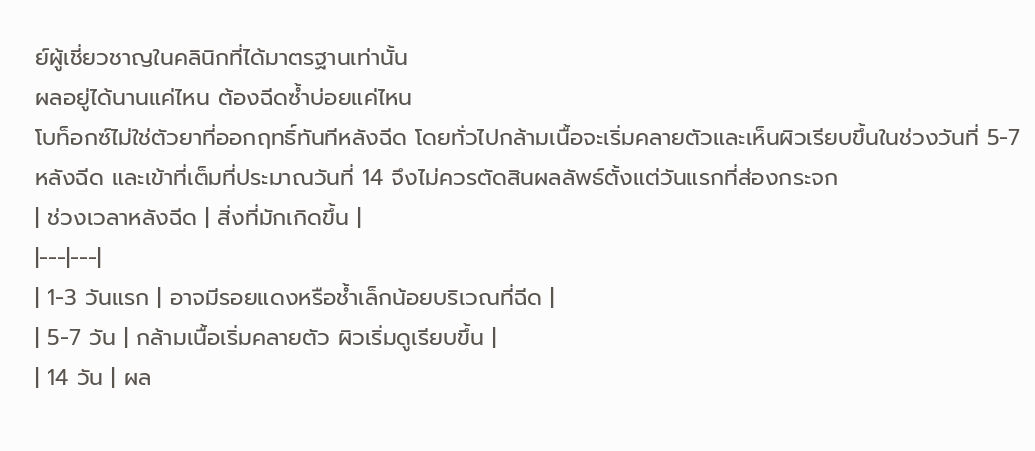ย์ผู้เชี่ยวชาญในคลินิกที่ได้มาตรฐานเท่านั้น
ผลอยู่ได้นานแค่ไหน ต้องฉีดซ้ำบ่อยแค่ไหน
โบท็อกซ์ไม่ใช่ตัวยาที่ออกฤทธิ์ทันทีหลังฉีด โดยทั่วไปกล้ามเนื้อจะเริ่มคลายตัวและเห็นผิวเรียบขึ้นในช่วงวันที่ 5-7 หลังฉีด และเข้าที่เต็มที่ประมาณวันที่ 14 จึงไม่ควรตัดสินผลลัพธ์ตั้งแต่วันแรกที่ส่องกระจก
| ช่วงเวลาหลังฉีด | สิ่งที่มักเกิดขึ้น |
|---|---|
| 1-3 วันแรก | อาจมีรอยแดงหรือช้ำเล็กน้อยบริเวณที่ฉีด |
| 5-7 วัน | กล้ามเนื้อเริ่มคลายตัว ผิวเริ่มดูเรียบขึ้น |
| 14 วัน | ผล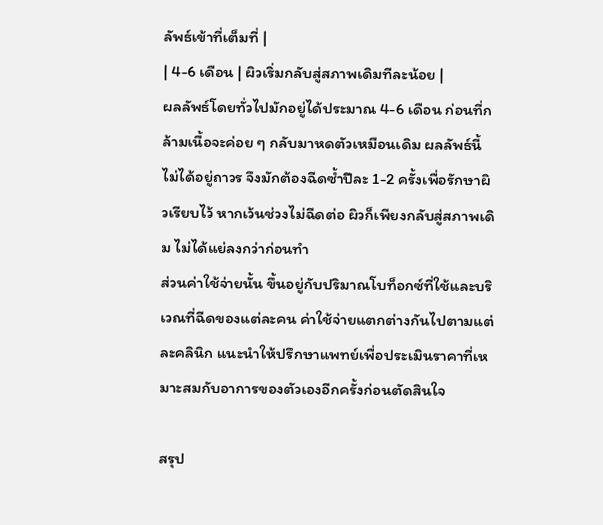ลัพธ์เข้าที่เต็มที่ |
| 4-6 เดือน | ผิวเริ่มกลับสู่สภาพเดิมทีละน้อย |
ผลลัพธ์โดยทั่วไปมักอยู่ได้ประมาณ 4-6 เดือน ก่อนที่กล้ามเนื้อจะค่อย ๆ กลับมาหดตัวเหมือนเดิม ผลลัพธ์นี้ไม่ได้อยู่ถาวร จึงมักต้องฉีดซ้ำปีละ 1-2 ครั้งเพื่อรักษาผิวเรียบไว้ หากเว้นช่วงไม่ฉีดต่อ ผิวก็เพียงกลับสู่สภาพเดิม ไม่ได้แย่ลงกว่าก่อนทำ
ส่วนค่าใช้จ่ายนั้น ขึ้นอยู่กับปริมาณโบท็อกซ์ที่ใช้และบริเวณที่ฉีดของแต่ละคน ค่าใช้จ่ายแตกต่างกันไปตามแต่ละคลินิก แนะนำให้ปรึกษาแพทย์เพื่อประเมินราคาที่เหมาะสมกับอาการของตัวเองอีกครั้งก่อนตัดสินใจ

สรุป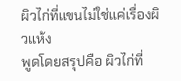ผิวไก่ที่แขนไม่ใช่แค่เรื่องผิวแห้ง
พูดโดยสรุปคือ ผิวไก่ที่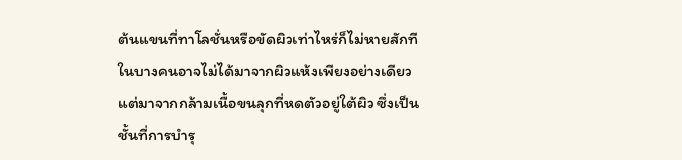ต้นแขนที่ทาโลชั่นหรือขัดผิวเท่าไหร่ก็ไม่หายสักที ในบางคนอาจไม่ได้มาจากผิวแห้งเพียงอย่างเดียว แต่มาจากกล้ามเนื้อขนลุกที่หดตัวอยู่ใต้ผิว ซึ่งเป็นชั้นที่การบำรุ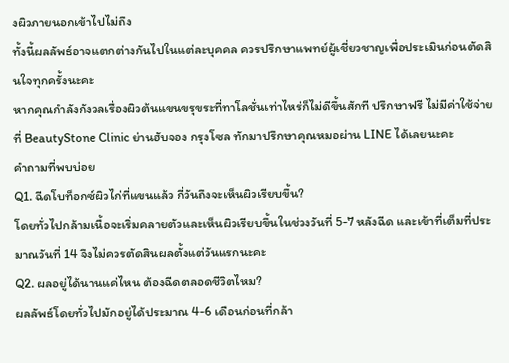งผิวภายนอกเข้าไปไม่ถึง
ทั้งนี้ผลลัพธ์อาจแตกต่างกันไปในแต่ละบุคคล ควรปรึกษาแพทย์ผู้เชี่ยวชาญเพื่อประเมินก่อนตัดสินใจทุกครั้งนะคะ
หากคุณกำลังกังวลเรื่องผิวต้นแขนขรุขระที่ทาโลชั่นเท่าไหร่ก็ไม่ดีขึ้นสักที ปรึกษาฟรี ไม่มีค่าใช้จ่าย ที่ BeautyStone Clinic ย่านฮับจอง กรุงโซล ทักมาปรึกษาคุณหมอผ่าน LINE ได้เลยนะคะ
คำถามที่พบบ่อย
Q1. ฉีดโบท็อกซ์ผิวไก่ที่แขนแล้ว กี่วันถึงจะเห็นผิวเรียบขึ้น?
โดยทั่วไปกล้ามเนื้อจะเริ่มคลายตัวและเห็นผิวเรียบขึ้นในช่วงวันที่ 5-7 หลังฉีด และเข้าที่เต็มที่ประมาณวันที่ 14 จึงไม่ควรตัดสินผลตั้งแต่วันแรกนะคะ
Q2. ผลอยู่ได้นานแค่ไหน ต้องฉีดตลอดชีวิตไหม?
ผลลัพธ์โดยทั่วไปมักอยู่ได้ประมาณ 4-6 เดือนก่อนที่กล้า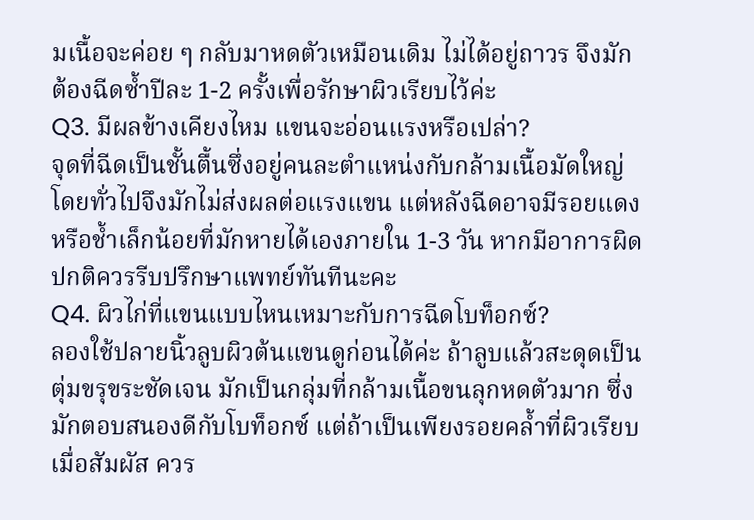มเนื้อจะค่อย ๆ กลับมาหดตัวเหมือนเดิม ไม่ได้อยู่ถาวร จึงมักต้องฉีดซ้ำปีละ 1-2 ครั้งเพื่อรักษาผิวเรียบไว้ค่ะ
Q3. มีผลข้างเคียงไหม แขนจะอ่อนแรงหรือเปล่า?
จุดที่ฉีดเป็นชั้นตื้นซึ่งอยู่คนละตำแหน่งกับกล้ามเนื้อมัดใหญ่ โดยทั่วไปจึงมักไม่ส่งผลต่อแรงแขน แต่หลังฉีดอาจมีรอยแดงหรือช้ำเล็กน้อยที่มักหายได้เองภายใน 1-3 วัน หากมีอาการผิดปกติควรรีบปรึกษาแพทย์ทันทีนะคะ
Q4. ผิวไก่ที่แขนแบบไหนเหมาะกับการฉีดโบท็อกซ์?
ลองใช้ปลายนิ้วลูบผิวต้นแขนดูก่อนได้ค่ะ ถ้าลูบแล้วสะดุดเป็นตุ่มขรุขระชัดเจน มักเป็นกลุ่มที่กล้ามเนื้อขนลุกหดตัวมาก ซึ่งมักตอบสนองดีกับโบท็อกซ์ แต่ถ้าเป็นเพียงรอยคล้ำที่ผิวเรียบเมื่อสัมผัส ควร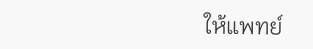ให้แพทย์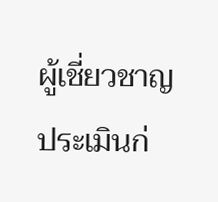ผู้เชี่ยวชาญประเมินก่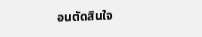อนตัดสินใจ